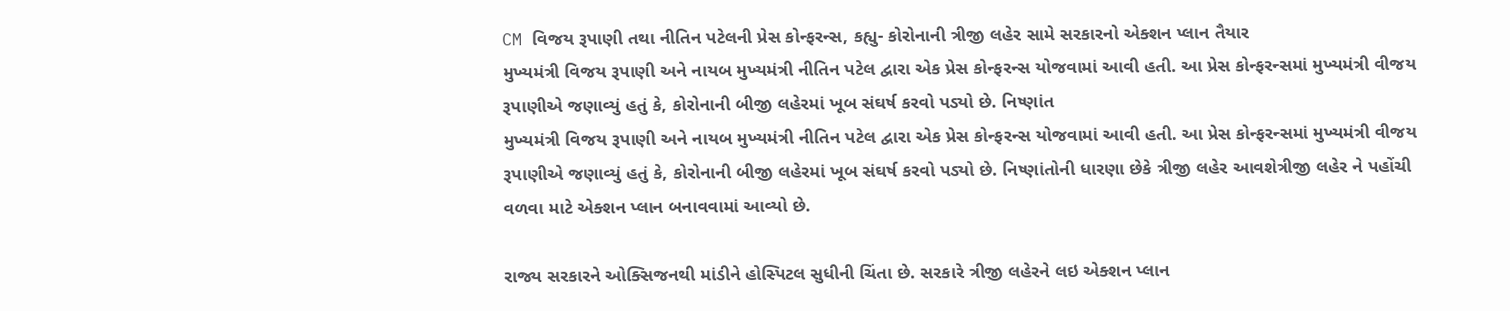CM વિજય રૂપાણી તથા નીતિન પટેલની પ્રેસ કોન્ફરન્સ, કહ્યુ- કોરોનાની ત્રીજી લહેર સામે સરકારનો એક્શન પ્લાન તૈયાર
મુખ્યમંત્રી વિજય રૂપાણી અને નાયબ મુખ્યમંત્રી નીતિન પટેલ દ્વારા એક પ્રેસ કોન્ફરન્સ યોજવામાં આવી હતી. આ પ્રેસ કોન્ફરન્સમાં મુખ્યમંત્રી વીજય રૂપાણીએ જણાવ્યું હતું કે, કોરોનાની બીજી લહેરમાં ખૂબ સંઘર્ષ કરવો પડ્યો છે. નિષ્ણાંત
મુખ્યમંત્રી વિજય રૂપાણી અને નાયબ મુખ્યમંત્રી નીતિન પટેલ દ્વારા એક પ્રેસ કોન્ફરન્સ યોજવામાં આવી હતી. આ પ્રેસ કોન્ફરન્સમાં મુખ્યમંત્રી વીજય રૂપાણીએ જણાવ્યું હતું કે, કોરોનાની બીજી લહેરમાં ખૂબ સંઘર્ષ કરવો પડ્યો છે. નિષ્ણાંતોની ધારણા છેકે ત્રીજી લહેર આવશેત્રીજી લહેર ને પહોંચી વળવા માટે એક્શન પ્લાન બનાવવામાં આવ્યો છે.

રાજ્ય સરકારને ઓક્સિજનથી માંડીને હોસ્પિટલ સુધીની ચિંતા છે. સરકારે ત્રીજી લહેરને લઇ એક્શન પ્લાન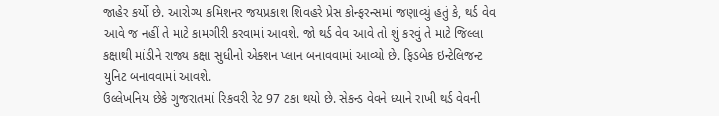જાહેર કર્યો છે. આરોગ્ય કમિશનર જયપ્રકાશ શિવહરે પ્રેસ કોન્ફરન્સમાં જણાવ્યું હતું કે, થર્ડ વેવ આવે જ નહીં તે માટે કામગીરી કરવામાં આવશે. જો થર્ડ વેવ આવે તો શું કરવું તે માટે જિલ્લા કક્ષાથી માંડીને રાજ્ય કક્ષા સુધીનો એક્શન પ્લાન બનાવવામાં આવ્યો છે. ફિડબેક ઇન્ટેલિજન્ટ યુનિટ બનાવવામાં આવશે.
ઉલ્લેખનિય છેકે ગુજરાતમાં રિકવરી રેટ 97 ટકા થયો છે. સેકન્ડ વેવને ધ્યાને રાખી થર્ડ વેવની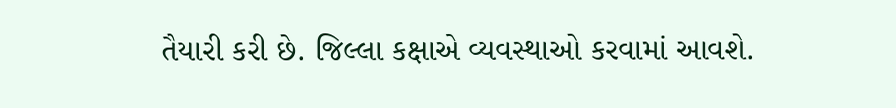તૈયારી કરી છે. જિલ્લા કક્ષાએ વ્યવસ્થાઓ કરવામાં આવશે.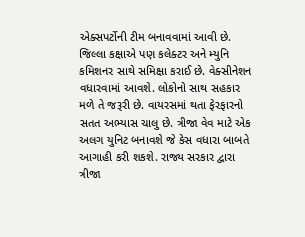એક્સપર્ટોની ટીમ બનાવવામાં આવી છે. જિલ્લા કક્ષાએ પણ કલેક્ટર અને મ્યુનિ કમિશનર સાથે સમિક્ષા કરાઈ છે. વેક્સીનેશન વધારવામાં આવશે. લોકોનો સાથ સહકાર મળે તે જરૂરી છે. વાયરસમાં થતા ફેરફારનો સતત અભ્યાસ ચાલુ છે. ત્રીજા વેવ માટે એક અલગ યુનિટ બનાવશે જે કેસ વધારા બાબતે આગાહી કરી શકશે. રાજ્ય સરકાર દ્વારા ત્રીજા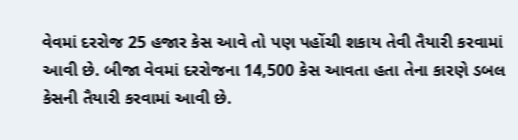વેવમાં દરરોજ 25 હજાર કેસ આવે તો પણ પહોંચી શકાય તેવી તૈયારી કરવામાં આવી છે. બીજા વેવમાં દરરોજના 14,500 કેસ આવતા હતા તેના કારણે ડબલ કેસની તૈયારી કરવામાં આવી છે.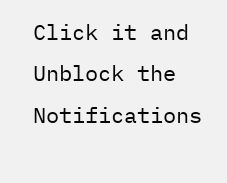Click it and Unblock the Notifications